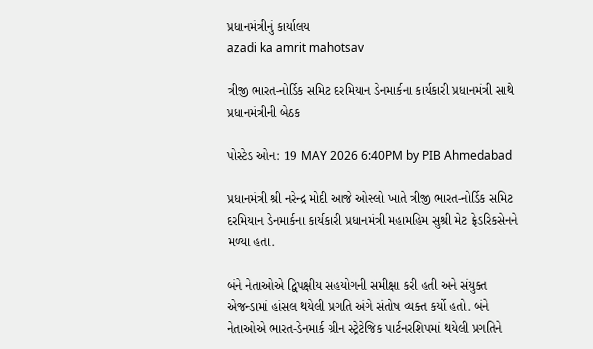પ્રધાનમંત્રીનું કાર્યાલય
azadi ka amrit mahotsav

ત્રીજી ભારત-નોર્ડિક સમિટ દરમિયાન ડેનમાર્કના કાર્યકારી પ્રધાનમંત્રી સાથે પ્રધાનમંત્રીની બેઠક

પોસ્ટેડ ઓન: 19 MAY 2026 6:40PM by PIB Ahmedabad

પ્રધાનમંત્રી શ્રી નરેન્દ્ર મોદી આજે ઓસ્લો ખાતે ત્રીજી ભારત-નોર્ડિક સમિટ દરમિયાન ડેનમાર્કના કાર્યકારી પ્રધાનમંત્રી મહામહિમ સુશ્રી મેટ ફ્રેડરિકસેનને મળ્યા હતા.

બંને નેતાઓએ દ્વિપક્ષીય સહયોગની સમીક્ષા કરી હતી અને સંયુક્ત એજન્ડામાં હાંસલ થયેલી પ્રગતિ અંગે સંતોષ વ્યક્ત કર્યો હતો. બંને નેતાઓએ ભારત-ડેનમાર્ક ગ્રીન સ્ટ્રેટેજિક પાર્ટનરશિપમાં થયેલી પ્રગતિને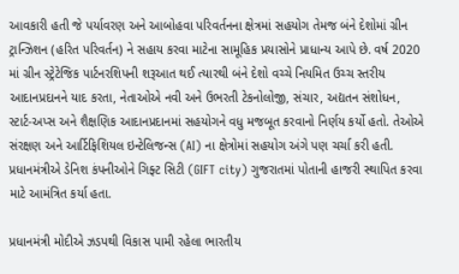આવકારી હતી જે પર્યાવરણ અને આબોહવા પરિવર્તનના ક્ષેત્રમાં સહયોગ તેમજ બંને દેશોમાં ગ્રીન ટ્રાન્ઝિશન (હરિત પરિવર્તન) ને સહાય કરવા માટેના સામૂહિક પ્રયાસોને પ્રાધાન્ય આપે છે. વર્ષ 2020 માં ગ્રીન સ્ટ્રેટેજિક પાર્ટનરશિપની શરૂઆત થઈ ત્યારથી બંને દેશો વચ્ચે નિયમિત ઉચ્ચ સ્તરીય આદાનપ્રદાનને યાદ કરતા, નેતાઓએ નવી અને ઉભરતી ટેકનોલોજી, સંચાર, અદ્યતન સંશોધન, સ્ટાર્ટ-અપ્સ અને શૈક્ષણિક આદાનપ્રદાનમાં સહયોગને વધુ મજબૂત કરવાનો નિર્ણય કર્યો હતો. તેઓએ સંરક્ષણ અને આર્ટિફિશિયલ ઇન્ટેલિજન્સ (AI) ના ક્ષેત્રોમાં સહયોગ અંગે પણ ચર્ચા કરી હતી. પ્રધાનમંત્રીએ ડેનિશ કંપનીઓને ગિફ્ટ સિટી (GIFT city) ગુજરાતમાં પોતાની હાજરી સ્થાપિત કરવા માટે આમંત્રિત કર્યા હતા.

પ્રધાનમંત્રી મોદીએ ઝડપથી વિકાસ પામી રહેલા ભારતીય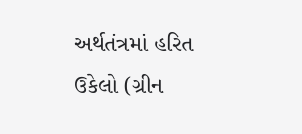અર્થતંત્રમાં હરિત ઉકેલો (ગ્રીન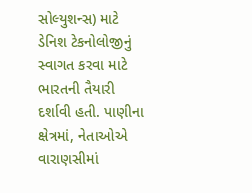સોલ્યુશન્સ) માટે ડેનિશ ટેકનોલોજીનું સ્વાગત કરવા માટે ભારતની તૈયારી દર્શાવી હતી. પાણીના ક્ષેત્રમાં, નેતાઓએ વારાણસીમાં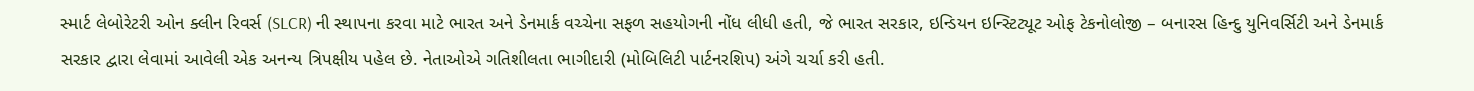સ્માર્ટ લેબોરેટરી ઓન ક્લીન રિવર્સ (SLCR) ની સ્થાપના કરવા માટે ભારત અને ડેનમાર્ક વચ્ચેના સફળ સહયોગની નોંધ લીધી હતી, જે ભારત સરકાર, ઇન્ડિયન ઇન્સ્ટિટ્યૂટ ઓફ ટેકનોલોજી – બનારસ હિન્દુ યુનિવર્સિટી અને ડેનમાર્ક સરકાર દ્વારા લેવામાં આવેલી એક અનન્ય ત્રિપક્ષીય પહેલ છે. નેતાઓએ ગતિશીલતા ભાગીદારી (મોબિલિટી પાર્ટનરશિપ) અંગે ચર્ચા કરી હતી.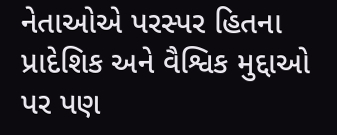નેતાઓએ પરસ્પર હિતના પ્રાદેશિક અને વૈશ્વિક મુદ્દાઓ પર પણ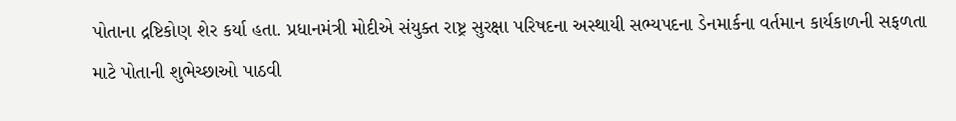પોતાના દ્રષ્ટિકોણ શેર કર્યા હતા. પ્રધાનમંત્રી મોદીએ સંયુક્ત રાષ્ટ્ર સુરક્ષા પરિષદના અસ્થાયી સભ્યપદના ડેનમાર્કના વર્તમાન કાર્યકાળની સફળતા માટે પોતાની શુભેચ્છાઓ પાઠવી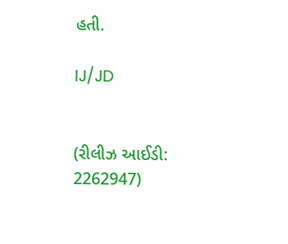હતી.

IJ/JD


(રીલીઝ આઈડી: 2262947)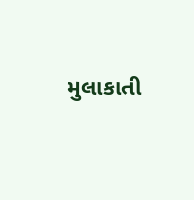મુલાકાતી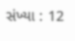સંખ્યા : 12